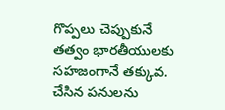గొప్పలు చెప్పుకునే తత్వం భారతీయులకు సహజంగానే తక్కువ. చేసిన పనులను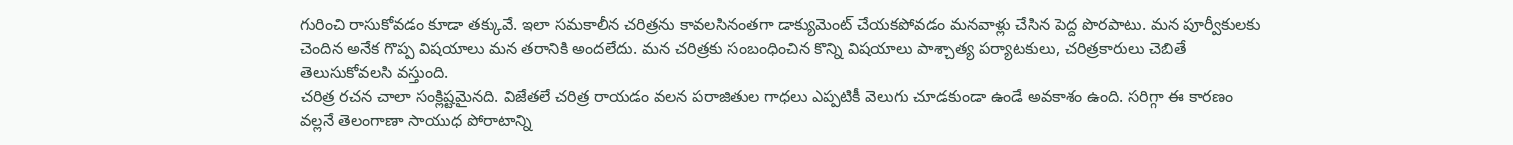గురించి రాసుకోవడం కూడా తక్కువే. ఇలా సమకాలీన చరిత్రను కావలసినంతగా డాక్యుమెంట్ చేయకపోవడం మనవాళ్లు చేసిన పెద్ద పొరపాటు. మన పూర్వీకులకు చెందిన అనేక గొప్ప విషయాలు మన తరానికి అందలేదు. మన చరిత్రకు సంబంధించిన కొన్ని విషయాలు పాశ్చాత్య పర్యాటకులు, చరిత్రకారులు చెబితే తెలుసుకోవలసి వస్తుంది.
చరిత్ర రచన చాలా సంక్లిష్టమైనది. విజేతలే చరిత్ర రాయడం వలన పరాజితుల గాధలు ఎప్పటికీ వెలుగు చూడకుండా ఉండే అవకాశం ఉంది. సరిగ్గా ఈ కారణం వల్లనే తెలంగాణా సాయుధ పోరాటాన్ని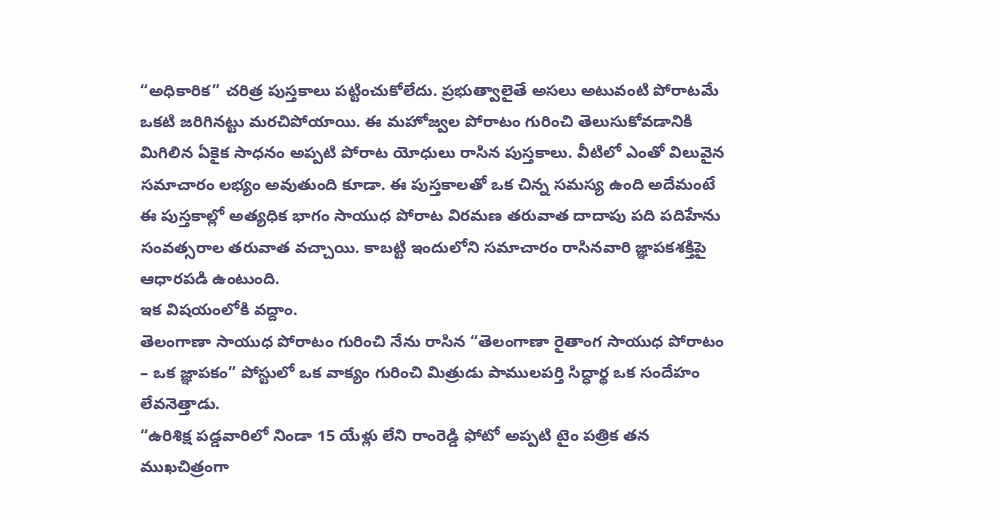“అధికారిక” చరిత్ర పుస్తకాలు పట్టించుకోలేదు. ప్రభుత్వాలైతే అసలు అటువంటి పోరాటమే ఒకటి జరిగినట్టు మరచిపోయాయి. ఈ మహోజ్వల పోరాటం గురించి తెలుసుకోవడానికి మిగిలిన ఏకైక సాధనం అప్పటి పోరాట యోధులు రాసిన పుస్తకాలు. వీటిలో ఎంతో విలువైన సమాచారం లభ్యం అవుతుంది కూడా. ఈ పుస్తకాలతో ఒక చిన్న సమస్య ఉంది అదేమంటే ఈ పుస్తకాల్లో అత్యధిక భాగం సాయుధ పోరాట విరమణ తరువాత దాదాపు పది పదిహేను సంవత్సరాల తరువాత వచ్చాయి. కాబట్టి ఇందులోని సమాచారం రాసినవారి జ్ఞాపకశక్తిపై ఆధారపడి ఉంటుంది.
ఇక విషయంలోకి వద్దాం.
తెలంగాణా సాయుధ పోరాటం గురించి నేను రాసిన “తెలంగాణా రైతాంగ సాయుధ పోరాటం – ఒక జ్ఞాపకం” పోస్టులో ఒక వాక్యం గురించి మిత్రుడు పాములపర్తి సిద్ధార్థ ఒక సందేహం లేవనెత్తాడు.
“ఉరిశిక్ష పడ్డవారిలో నిండా 15 యేళ్లు లేని రాంరెడ్డి ఫోటో అప్పటి టైం పత్రిక తన ముఖచిత్రంగా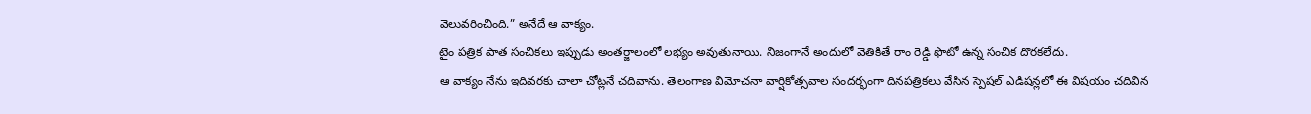వెలువరించింది.” అనేదే ఆ వాక్యం.
టైం పత్రిక పాత సంచికలు ఇప్పుడు అంతర్జాలంలో లభ్యం అవుతునాయి. నిజంగానే అందులో వెతికితే రాం రెడ్డి ఫొటో ఉన్న సంచిక దొరకలేదు.
ఆ వాక్యం నేను ఇదివరకు చాలా చోట్లనే చదివాను. తెలంగాణ విమోచనా వార్షికోత్సవాల సందర్భంగా దినపత్రికలు వేసిన స్పెషల్ ఎడిషన్లలో ఈ విషయం చదివిన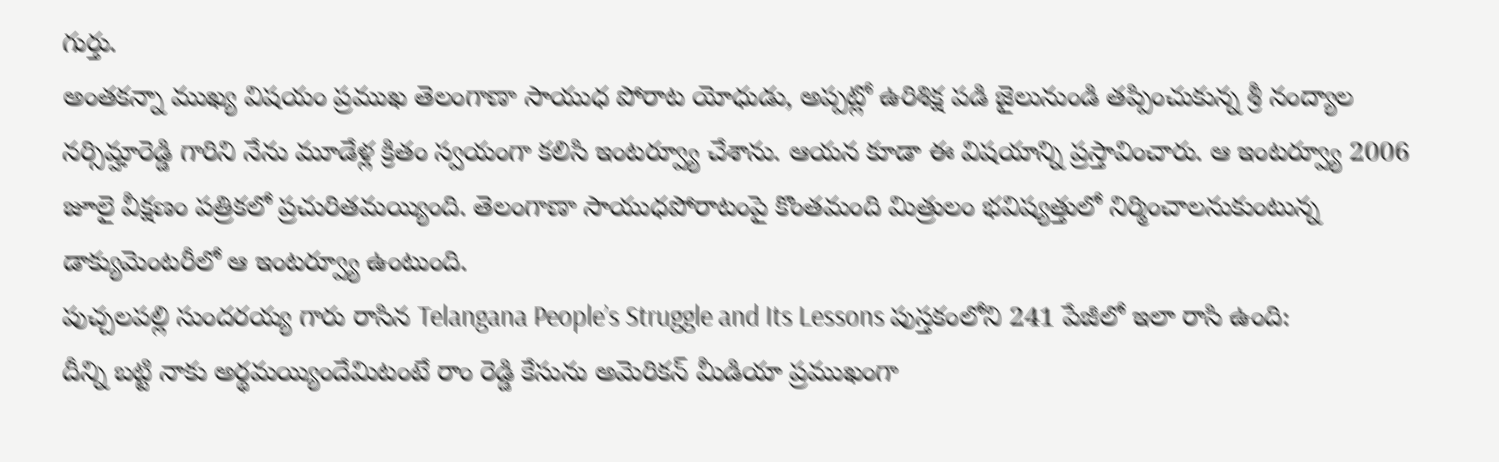గుర్తు.
అంతకన్నా ముఖ్య విషయం ప్రముఖ తెలంగాణా సాయుధ పోరాట యోధుడు, అప్పట్లో ఉరిశిక్ష పడి జైలునుండి తప్పించుకున్న శ్రీ నంద్యాల నర్సిమ్హారెడ్డి గారిని నేను మూడేళ్ల క్రితం స్వయంగా కలిసి ఇంటర్వ్యూ చేశాను. ఆయన కూడా ఈ విషయాన్ని ప్రస్తావించారు. ఆ ఇంటర్వ్యూ 2006 జూలై వీక్షణం పత్రికలో ప్రచురితమయ్యింది. తెలంగాణా సాయుధపోరాటంపై కొంతమంది మిత్రులం భవిష్యత్తులో నిర్మించాలనుకుంటున్న డాక్యుమెంటరీలో ఆ ఇంటర్వ్యూ ఉంటుంది.
పుచ్చలపల్లి సుందరయ్య గారు రాసిన Telangana People’s Struggle and Its Lessons పుస్తకంలోని 241 పేజీలో ఇలా రాసి ఉంది:
దీన్ని బట్టి నాకు అర్థమయ్యిందేమిటంటే రాం రెడ్డి కేసును అమెరికన్ మీడియా ప్రముఖంగా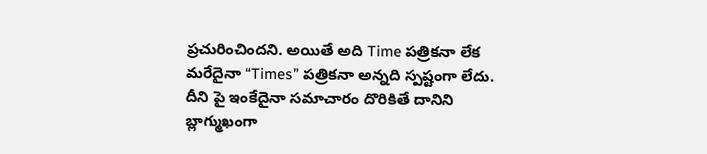ప్రచురించిందని. అయితే అది Time పత్రికనా లేక మరేదైనా “Times” పత్రికనా అన్నది స్పష్టంగా లేదు. దీని పై ఇంకేదైనా సమాచారం దొరికితే దానిని బ్లాగ్ముఖంగా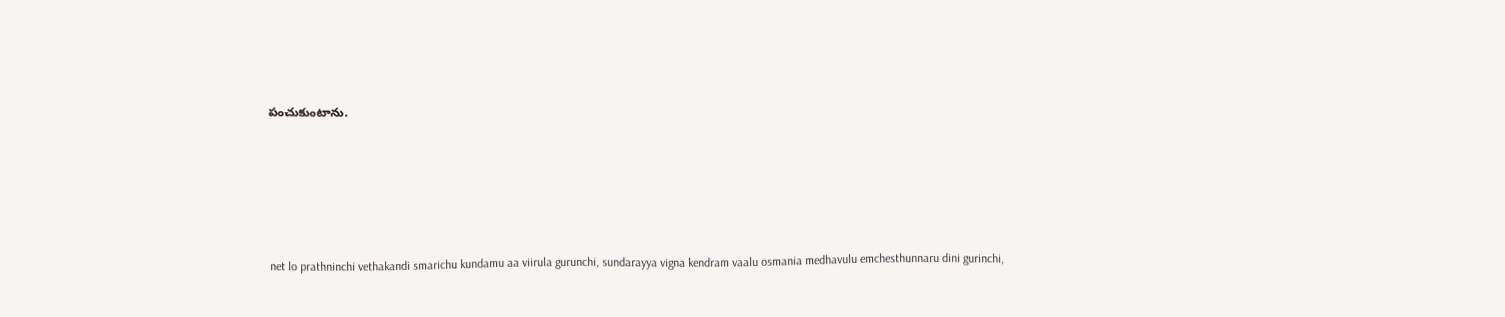పంచుకుంటాను.










net lo prathninchi vethakandi smarichu kundamu aa viirula gurunchi, sundarayya vigna kendram vaalu osmania medhavulu emchesthunnaru dini gurinchi,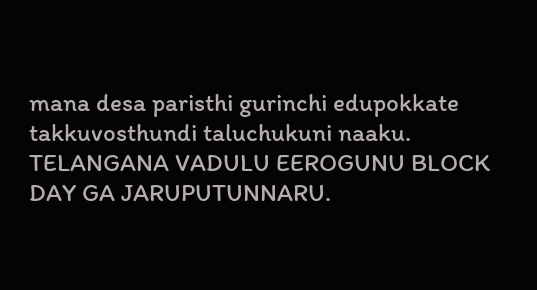mana desa paristhi gurinchi edupokkate takkuvosthundi taluchukuni naaku.
TELANGANA VADULU EEROGUNU BLOCK DAY GA JARUPUTUNNARU.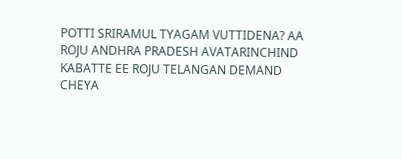POTTI SRIRAMUL TYAGAM VUTTIDENA? AA ROJU ANDHRA PRADESH AVATARINCHIND KABATTE EE ROJU TELANGAN DEMAND CHEYA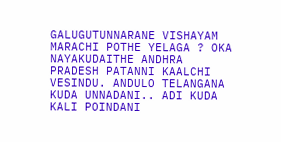GALUGUTUNNARANE VISHAYAM MARACHI POTHE YELAGA ? OKA NAYAKUDAITHE ANDHRA PRADESH PATANNI KAALCHI VESINDU. ANDULO TELANGANA KUDA UNNADANI.. ADI KUDA KALI POINDANI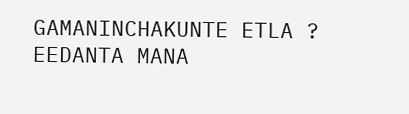GAMANINCHAKUNTE ETLA ?
EEDANTA MANA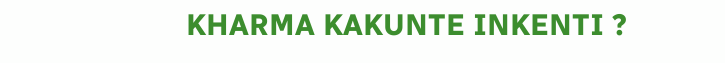KHARMA KAKUNTE INKENTI ?